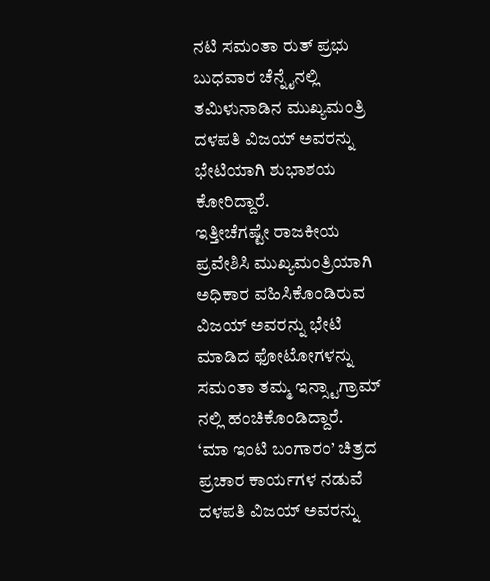ನಟಿ ಸಮಂತಾ ರುತ್ ಪ್ರಭು ಬುಧವಾರ ಚೆನ್ನೈನಲ್ಲಿ ತಮಿಳುನಾಡಿನ ಮುಖ್ಯಮಂತ್ರಿ ದಳಪತಿ ವಿಜಯ್ ಅವರನ್ನು ಭೇಟಿಯಾಗಿ ಶುಭಾಶಯ ಕೋರಿದ್ದಾರೆ.
ಇತ್ತೀಚೆಗಷ್ಟೇ ರಾಜಕೀಯ ಪ್ರವೇಶಿಸಿ ಮುಖ್ಯಮಂತ್ರಿಯಾಗಿ ಅಧಿಕಾರ ವಹಿಸಿಕೊಂಡಿರುವ ವಿಜಯ್ ಅವರನ್ನು ಭೇಟಿ ಮಾಡಿದ ಫೋಟೋಗಳನ್ನು ಸಮಂತಾ ತಮ್ಮ ಇನ್ಸ್ಟಾಗ್ರಾಮ್ ನಲ್ಲಿ ಹಂಚಿಕೊಂಡಿದ್ದಾರೆ.
‘ಮಾ ಇಂಟಿ ಬಂಗಾರಂ’ ಚಿತ್ರದ ಪ್ರಚಾರ ಕಾರ್ಯಗಳ ನಡುವೆ ದಳಪತಿ ವಿಜಯ್ ಅವರನ್ನು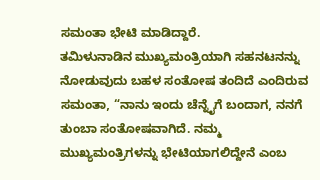ಸಮಂತಾ ಭೇಟಿ ಮಾಡಿದ್ದಾರೆ.
ತಮಿಳುನಾಡಿನ ಮುಖ್ಯಮಂತ್ರಿಯಾಗಿ ಸಹನಟನನ್ನು ನೋಡುವುದು ಬಹಳ ಸಂತೋಷ ತಂದಿದೆ ಎಂದಿರುವ ಸಮಂತಾ, “ನಾನು ಇಂದು ಚೆನ್ನೈಗೆ ಬಂದಾಗ, ನನಗೆ ತುಂಬಾ ಸಂತೋಷವಾಗಿದೆ. ನಮ್ಮ ಮುಖ್ಯಮಂತ್ರಿಗಳನ್ನು ಭೇಟಿಯಾಗಲಿದ್ದೇನೆ ಎಂಬ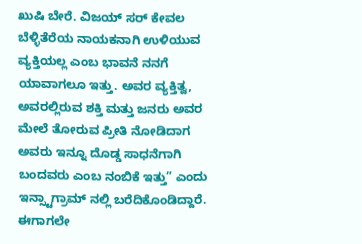ಖುಷಿ ಬೇರೆ. ವಿಜಯ್ ಸರ್ ಕೇವಲ ಬೆಳ್ಳಿತೆರೆಯ ನಾಯಕನಾಗಿ ಉಳಿಯುವ ವ್ಯಕ್ತಿಯಲ್ಲ ಎಂಬ ಭಾವನೆ ನನಗೆ ಯಾವಾಗಲೂ ಇತ್ತು. ಅವರ ವ್ಯಕ್ತಿತ್ವ, ಅವರಲ್ಲಿರುವ ಶಕ್ತಿ ಮತ್ತು ಜನರು ಅವರ ಮೇಲೆ ತೋರುವ ಪ್ರೀತಿ ನೋಡಿದಾಗ ಅವರು ಇನ್ನೂ ದೊಡ್ಡ ಸಾಧನೆಗಾಗಿ ಬಂದವರು ಎಂಬ ನಂಬಿಕೆ ಇತ್ತು” ಎಂದು ಇನ್ಸ್ಟಾಗ್ರಾಮ್ ನಲ್ಲಿ ಬರೆದಿಕೊಂಡಿದ್ದಾರೆ.
ಈಗಾಗಲೇ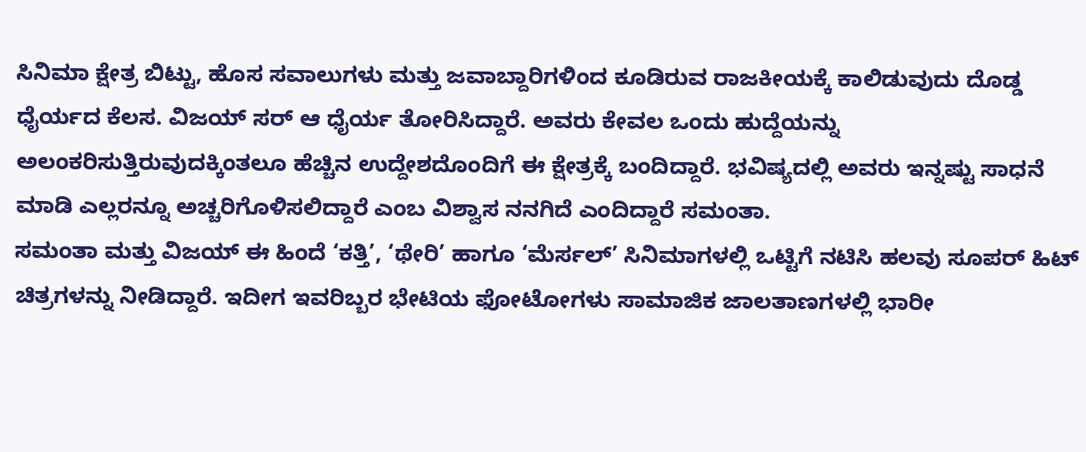ಸಿನಿಮಾ ಕ್ಷೇತ್ರ ಬಿಟ್ಟು, ಹೊಸ ಸವಾಲುಗಳು ಮತ್ತು ಜವಾಬ್ದಾರಿಗಳಿಂದ ಕೂಡಿರುವ ರಾಜಕೀಯಕ್ಕೆ ಕಾಲಿಡುವುದು ದೊಡ್ಡ ಧೈರ್ಯದ ಕೆಲಸ. ವಿಜಯ್ ಸರ್ ಆ ಧೈರ್ಯ ತೋರಿಸಿದ್ದಾರೆ. ಅವರು ಕೇವಲ ಒಂದು ಹುದ್ದೆಯನ್ನು ಅಲಂಕರಿಸುತ್ತಿರುವುದಕ್ಕಿಂತಲೂ ಹೆಚ್ಚಿನ ಉದ್ದೇಶದೊಂದಿಗೆ ಈ ಕ್ಷೇತ್ರಕ್ಕೆ ಬಂದಿದ್ದಾರೆ. ಭವಿಷ್ಯದಲ್ಲಿ ಅವರು ಇನ್ನಷ್ಟು ಸಾಧನೆ ಮಾಡಿ ಎಲ್ಲರನ್ನೂ ಅಚ್ಚರಿಗೊಳಿಸಲಿದ್ದಾರೆ ಎಂಬ ವಿಶ್ವಾಸ ನನಗಿದೆ ಎಂದಿದ್ದಾರೆ ಸಮಂತಾ.
ಸಮಂತಾ ಮತ್ತು ವಿಜಯ್ ಈ ಹಿಂದೆ ‘ಕತ್ತಿ’, ‘ಥೇರಿ’ ಹಾಗೂ ‘ಮೆರ್ಸಲ್’ ಸಿನಿಮಾಗಳಲ್ಲಿ ಒಟ್ಟಿಗೆ ನಟಿಸಿ ಹಲವು ಸೂಪರ್ ಹಿಟ್ ಚಿತ್ರಗಳನ್ನು ನೀಡಿದ್ದಾರೆ. ಇದೀಗ ಇವರಿಬ್ಬರ ಭೇಟಿಯ ಫೋಟೋಗಳು ಸಾಮಾಜಿಕ ಜಾಲತಾಣಗಳಲ್ಲಿ ಭಾರೀ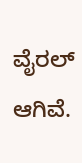ವೈರಲ್ ಆಗಿವೆ.